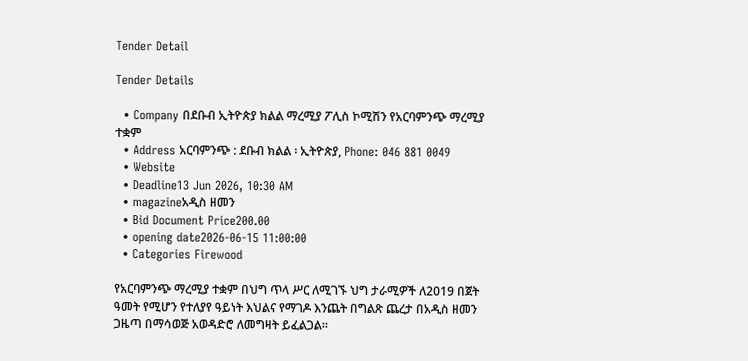Tender Detail

Tender Details

  • Company በደቡብ ኢትዮጵያ ክልል ማረሚያ ፖሊስ ኮሚሽን የአርባምንጭ ማረሚያ ተቋም
  • Address አርባምንጭ : ደቡብ ክልል ፡ ኢትዮጵያ, Phone: 046 881 0049
  • Website
  • Deadline13 Jun 2026, 10:30 AM
  • magazineአዲስ ዘመን
  • Bid Document Price200.00
  • opening date2026-06-15 11:00:00
  • Categories Firewood

የአርባምንጭ ማረሚያ ተቋም በህግ ጥላ ሥር ለሚገኙ ህግ ታራሚዎች ለ2019 በጀት ዓመት የሚሆን የተለያየ ዓይነት እህልና የማገዶ እንጨት በግልጽ ጨረታ በአዲስ ዘመን ጋዜጣ በማሳወጅ አወዳድሮ ለመግዛት ይፈልጋል።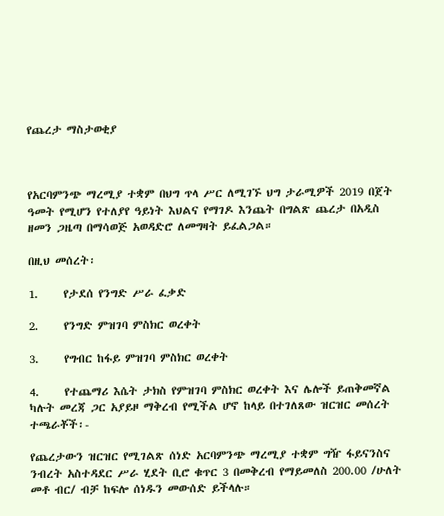የጨረታ ማስታወቂያ



የአርባምንጭ ማረሚያ ተቋም በህግ ጥላ ሥር ለሚገኙ ህግ ታራሚዎች 2019 በጀት ዓመት የሚሆን የተለያየ ዓይነት እህልና የማገዶ እንጨት በግልጽ ጨረታ በአዲስ ዘመን ጋዜጣ በማሳወጅ አወዳድሮ ለመግዛት ይፈልጋል።

በዚህ መሰረት፡

1.     የታደሰ የንግድ ሥራ ፈቃድ

2.     የንግድ ምዝገባ ምስክር ወረቀት

3.     የግብር ከፋይ ምዝገባ ምስክር ወረቀት

4.     የተጨማሪ እሴት ታክስ የምዝገባ ምስክር ወረቀት እና ሌሎች ይጠቅመኛል ካሉት መረጃ ጋር አያይዞ ማቅረብ የሚችል ሆኖ ከላይ በተገለጸው ዝርዝር መሰረት ተጫራቾች፡-

የጨረታውን ዝርዝር የሚገልጽ ሰነድ አርባምንጭ ማረሚያ ተቋም ግዥ ፋይናንስና ንብረት አስተዳደር ሥራ ሂደት ቢሮ ቁጥር 3 በመቅረብ የማይመለስ 200.00 /ሁለት መቶ ብር/ ብቻ ከፍሎ ሰነዱን መውሰድ ይችላሉ።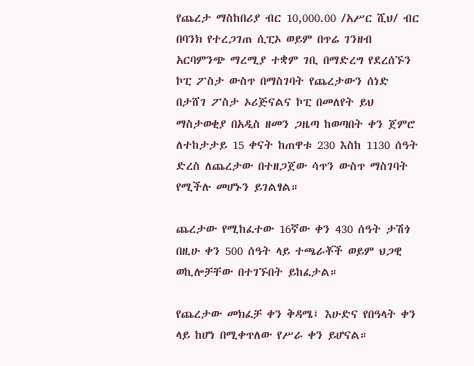የጨረታ ማስከበሪያ ብር 10,000.00 /አሥር ሺህ/ ብር በባንክ የተረጋገጠ ሲፒኦ ወይም በጥሬ ገንዘብ አርባምንጭ ማረሚያ ተቋም ገቢ በማድረግ የደረሰኙን ኮፒ ፖስታ ውስጥ በማስገባት የጨረታውን ሰነድ በታሸገ ፖስታ ኦሪጅናልና ኮፒ በመለየት ይህ ማስታወቂያ በአዲስ ዘመን ጋዜጣ ከወጣበት ቀን ጀምሮ ለተከታታይ 15 ቀናት ከጠዋቱ 230 እስከ 1130 ሰዓት ድረስ ለጨረታው በተዘጋጀው ሳጥን ውስጥ ማስገባት የሚችሉ መሆኑን ይገልፃል።

ጨረታው የሚከፈተው 16ኛው ቀን 430 ሰዓት ታሽጎ በዚሁ ቀን 500 ሰዓት ላይ ተጫራቾች ወይም ህጋዊ ወኪሎቻቸው በተገኙበት ይከፈታል።

የጨረታው መክፈቻ ቀን ቅዳሜ፤ እሁድና የበዓላት ቀን ላይ ከሆነ በሚቀጥለው የሥራ ቀን ይሆናል።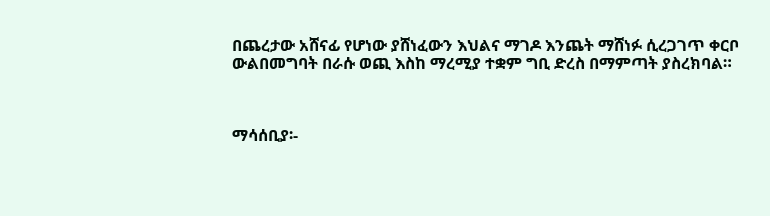በጨረታው አሸናፊ የሆነው ያሸነፈውን እህልና ማገዶ እንጨት ማሸነፉ ሲረጋገጥ ቀርቦ ውልበመግባት በራሱ ወጪ እስከ ማረሚያ ተቋም ግቢ ድረስ በማምጣት ያስረክባል።



ማሳሰቢያ፡-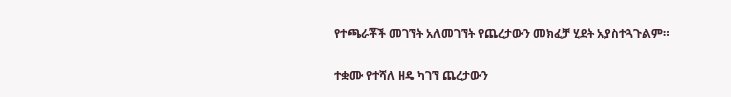የተጫራቾች መገኘት አለመገኘት የጨረታውን መክፈቻ ሂደት አያስተጓጉልም።

ተቋሙ የተሻለ ዘዴ ካገኘ ጨረታውን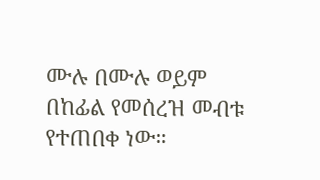ሙሉ በሙሉ ወይም በከፊል የመሰረዝ መብቱ የተጠበቀ ነው።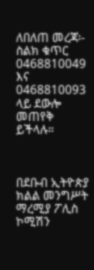ለበለጠ መረጃ፡- ስልክ ቁጥር 0468810049 እና 0468810093 ላይ ደውሎ መጠየቅ ይችላሉ።



በደቡብ ኢትዮጵያ ክልል መንግሥት ማረሚያ ፖሊስ ኮሚሽን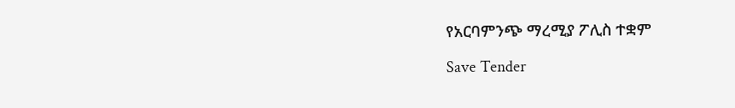የአርባምንጭ ማረሚያ ፖሊስ ተቋም

Save Tender